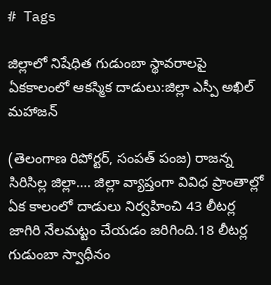# Tags

జిల్లాలో నిషేధిత గుడుంబా స్థావరాలపై ఏకకాలంలో ఆకస్మిక దాడులు:జిల్లా ఎస్పీ అఖిల్ మహాజన్

(తెలంగాణ రిపోర్టర్, సంపత్ పంజ) రాజన్న సిరిసిల్ల జిల్లా…. జిల్లా వ్యాప్తంగా వివిధ ప్రాంతాల్లో ఏక కాలంలో దాడులు నిర్వహించి 43 లీటర్ల జాగిరి నేలమట్టం చేయడం జరిగింది.18 లీటర్ల గుడుంబా స్వాధీనం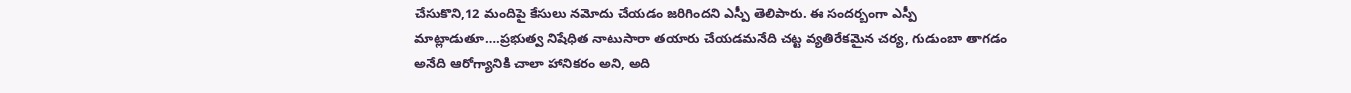చేసుకొని,12 మందిపై కేసులు నమోదు చేయడం జరిగిందని ఎస్పీ తెలిపారు. ఈ సందర్బంగా ఎస్పీ మాట్లాడుతూ….ప్రభుత్వ నిషేధిత నాటుసారా తయారు చేయడమనేది చట్ట వ్యతిరేకమైన చర్య, గుడుంబా తాగడం అనేది ఆరోగ్యానికి చాలా హానికరం అని, అది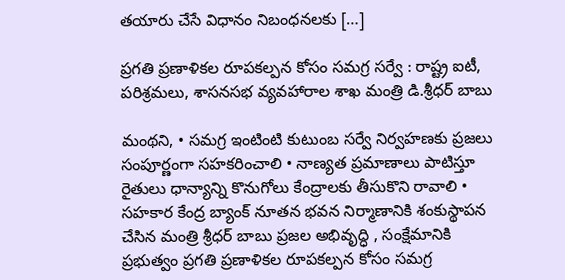తయారు చేసే విధానం నిబంధనలకు […]

ప్రగతి ప్రణాళికల రూపకల్పన కోసం సమగ్ర సర్వే : రాష్ట్ర ఐటీ, పరిశ్రమలు, శాసనసభ వ్యవహారాల శాఖ మంత్రి డి.శ్రీధర్ బాబు

మంథని, • సమగ్ర ఇంటింటి కుటుంబ సర్వే నిర్వహణకు ప్రజలు సంపూర్ణంగా సహకరించాలి • నాణ్యత ప్రమాణాలు పాటిస్తూ రైతులు ధాన్యాన్ని కొనుగోలు కేంద్రాలకు తీసుకొని రావాలి • సహకార కేంద్ర బ్యాంక్ నూతన భవన నిర్మాణానికి శంకుస్థాపన చేసిన మంత్రి శ్రీధర్ బాబు ప్రజల అభివృద్ధి , సంక్షేమానికి ప్రభుత్వం ప్రగతి ప్రణాళికల రూపకల్పన కోసం సమగ్ర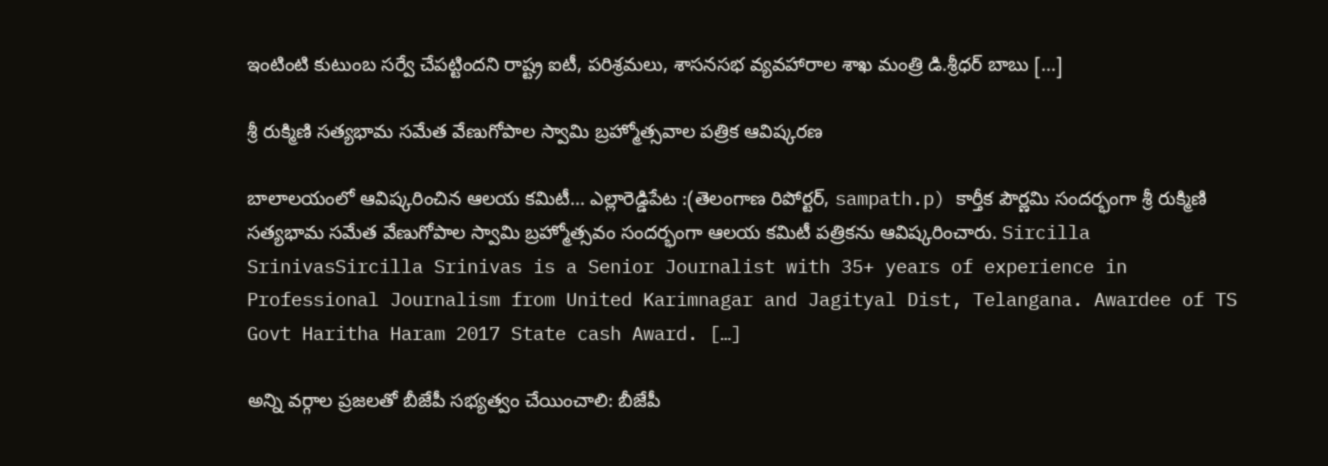ఇంటింటి కుటుంబ సర్వే చేపట్టిందని రాష్ట్ర ఐటీ, పరిశ్రమలు, శాసనసభ వ్యవహారాల శాఖ మంత్రి డి.శ్రీధర్ బాబు […]

శ్రీ రుక్మిణి సత్యభామ సమేత వేణుగోపాల స్వామి బ్రహ్మోత్సవాల పత్రిక ఆవిష్కరణ

బాలాలయంలో ఆవిష్కరించిన ఆలయ కమిటీ… ఎల్లారెడ్డిపేట :(తెలంగాణ రిపోర్టర్, sampath.p) కార్తీక పౌర్ణమి సందర్భంగా శ్రీ రుక్మిణి సత్యభామ సమేత వేణుగోపాల స్వామి బ్రహ్మోత్సవం సందర్భంగా ఆలయ కమిటీ పత్రికను ఆవిష్కరించారు. Sircilla SrinivasSircilla Srinivas is a Senior Journalist with 35+ years of experience in Professional Journalism from United Karimnagar and Jagityal Dist, Telangana. Awardee of TS Govt Haritha Haram 2017 State cash Award. […]

అన్ని వర్గాల ప్రజలతో బీజేపీ సభ్యత్వం చేయించాలి: బీజేపీ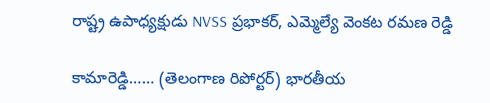రాష్ట్ర ఉపాధ్యక్షుడు NVSS ప్రభాకర్, ఎమ్మెల్యే వెంకట రమణ రెడ్డి

కామారెడ్డి…… (తెలంగాణ రిపోర్టర్) భారతీయ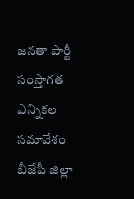జనతా పార్టీ సంస్తాగత ఎన్నికల సమావేశం బీజేపీ జిల్లా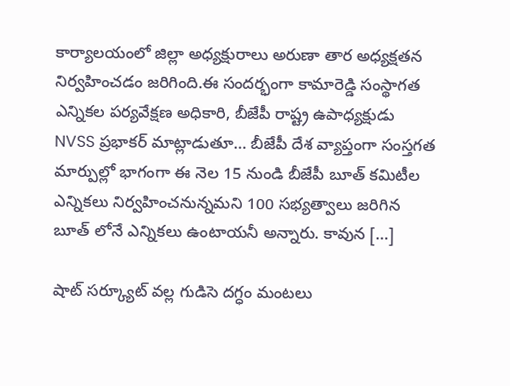కార్యాలయంలో జిల్లా అధ్యక్షురాలు అరుణా తార అధ్యక్షతన నిర్వహించడం జరిగింది.ఈ సందర్భంగా కామారెడ్డి సంస్థాగత ఎన్నికల పర్యవేక్షణ అధికారి, బీజేపీ రాష్ట్ర ఉపాధ్యక్షుడు NVSS ప్రభాకర్ మాట్లాడుతూ… బీజేపీ దేశ వ్యాప్తంగా సంస్తగత మార్పుల్లో భాగంగా ఈ నెల 15 నుండి బీజేపీ బూత్ కమిటీల ఎన్నికలు నిర్వహించనున్నమని 100 సభ్యత్వాలు జరిగిన బూత్ లోనే ఎన్నికలు ఉంటాయనీ అన్నారు. కావున […]

షాట్ సర్క్యూట్ వల్ల గుడిసె దగ్ధం మంటలు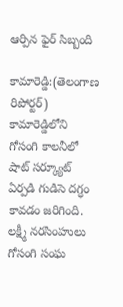ఆర్పిన ఫైర్ సిబ్బంది

కామారెడ్డి:(తెలంగాణ రిపోర్టర్) కామారెడ్డిలోని గోసంగి కాలనీలో షాట్ సర్క్యూట్ ఏర్పడి గుడిసె దగ్ధం కావడం జరిగింది. లక్ష్మీ నరసింహులు గోసంగి సంఘ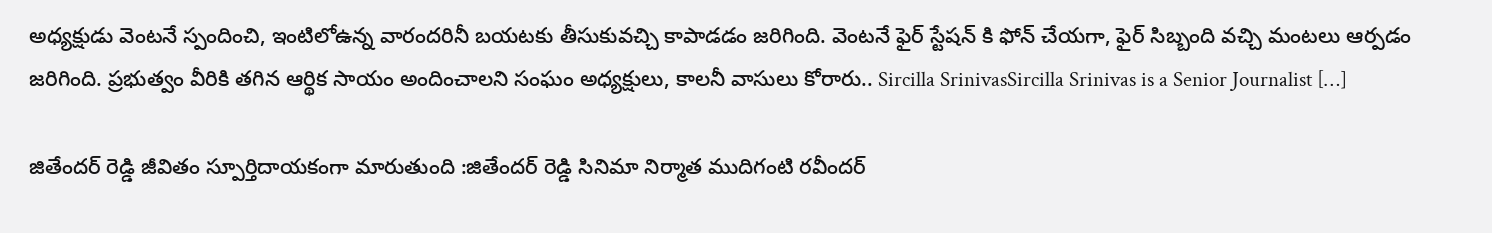అధ్యక్షుడు వెంటనే స్పందించి, ఇంటిలోఉన్న వారందరినీ బయటకు తీసుకువచ్చి కాపాడడం జరిగింది. వెంటనే ఫైర్ స్టేషన్ కి ఫోన్ చేయగా, ఫైర్ సిబ్బంది వచ్చి మంటలు ఆర్పడం జరిగింది. ప్రభుత్వం వీరికి తగిన ఆర్థిక సాయం అందించాలని సంఘం అధ్యక్షులు, కాలనీ వాసులు కోరారు.. Sircilla SrinivasSircilla Srinivas is a Senior Journalist […]

జితేందర్ రెడ్డి జీవితం స్పూర్తిదాయకంగా మారుతుంది :జితేందర్ రెడ్డి సినిమా నిర్మాత ముదిగంటి రవీందర్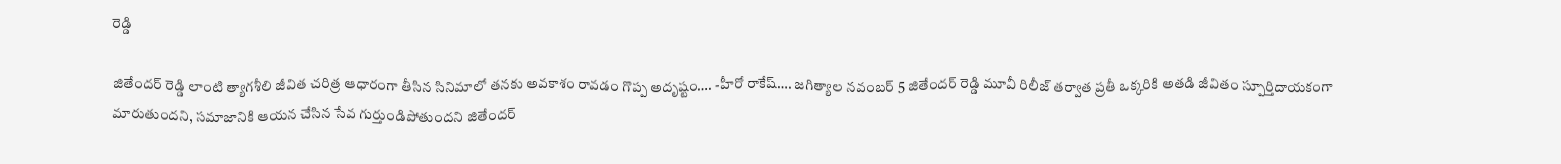రెడ్డి

జితేందర్ రెడ్డి లాంటి త్యాగశీలి జీవిత చరిత్ర ఆధారంగా తీసిన సినిమాలో తనకు అవకాశం రావడం గొప్ప అదృష్టం…. -హీరో రాకేష్…. జగిత్యాల నవంబర్ 5 జితేందర్ రెడ్డి మూవీ రిలీజ్ తర్వాత ప్రతీ ఒక్కరికి అతడి జీవితం స్పూర్తిదాయకంగా మారుతుందని, సమాజానికి ఆయన చేసిన సేవ గుర్తుండిపోతుందని జితేందర్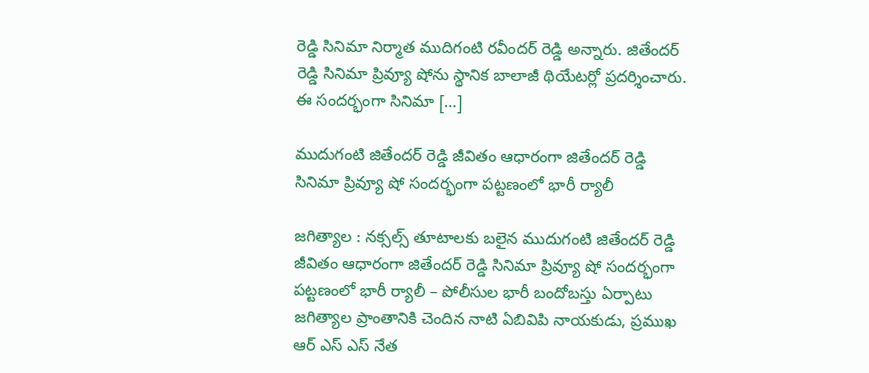రెడ్డి సినిమా నిర్మాత ముదిగంటి రవీందర్ రెడ్డి అన్నారు. జితేందర్ రెడ్డి సినిమా ప్రివ్యూ షోను స్థానిక బాలాజీ థియేటర్లో ప్రదర్శించారు. ఈ సందర్భంగా సినిమా […]

ముదుగంటి జితేందర్ రెడ్డి జీవితం ఆధారంగా జితేందర్ రెడ్డి సినిమా ప్రివ్యూ షో సందర్భంగా పట్టణంలో భారీ ర్యాలీ

జగిత్యాల : నక్సల్స్ తూటాలకు బలైన ముదుగంటి జితేందర్ రెడ్డి జీవితం ఆధారంగా జితేందర్ రెడ్డి సినిమా ప్రివ్యూ షో సందర్భంగా పట్టణంలో భారీ ర్యాలీ – పోలీసుల భారీ బందోబస్తు ఏర్పాటు జగిత్యాల ప్రాంతానికి చెందిన నాటి ఏబివిపి నాయకుడు, ప్రముఖ ఆర్ ఎస్ ఎస్ నేత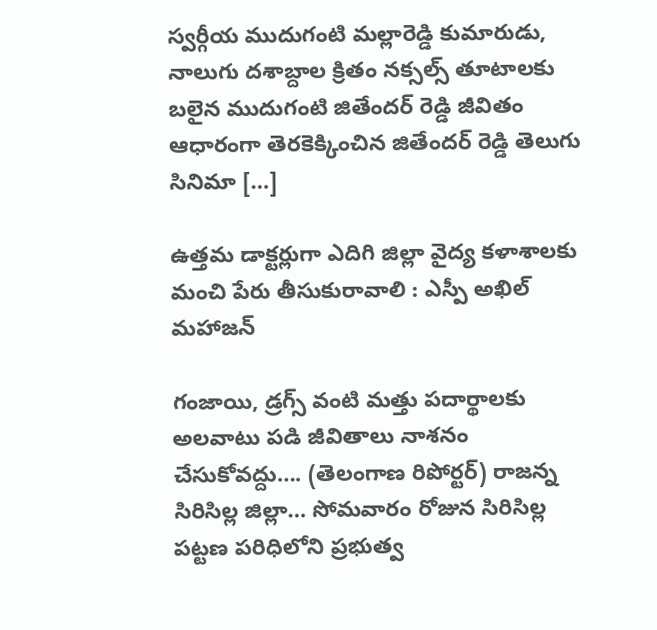స్వర్గీయ ముదుగంటి మల్లారెడ్డి కుమారుడు, నాలుగు దశాబ్దాల క్రితం నక్సల్స్ తూటాలకు బలైన ముదుగంటి జితేందర్ రెడ్డి జీవితం ఆధారంగా తెరకెక్కించిన జితేందర్ రెడ్డి తెలుగు సినిమా […]

ఉత్తమ డాక్టర్లుగా ఎదిగి జిల్లా వైద్య కళాశాలకు మంచి పేరు తీసుకురావాలి : ఎస్పీ అఖిల్ మహాజన్

గంజాయి, డ్రగ్స్ వంటి మత్తు పదార్థాలకు అలవాటు పడి జీవితాలు నాశనం చేసుకోవద్దు…. (తెలంగాణ రిపోర్టర్) రాజన్న సిరిసిల్ల జిల్లా… సోమవారం రోజున సిరిసిల్ల పట్టణ పరిధిలోని ప్రభుత్వ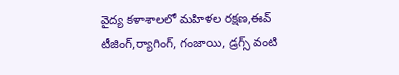వైద్య కళాశాలలో మహిళల రక్షణ,ఈవ్ టీజింగ్,ర్యాగింగ్, గంజాయి, డ్రగ్స్ వంటి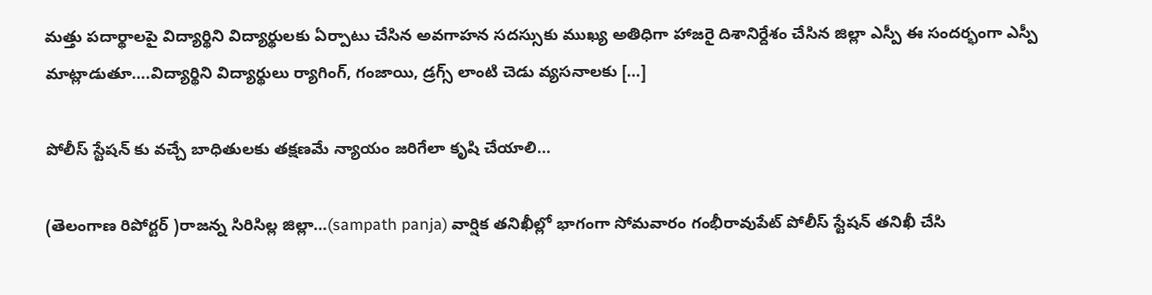మత్తు పదార్థాలపై విద్యార్థిని విద్యార్థులకు ఏర్పాటు చేసిన అవగాహన సదస్సుకు ముఖ్య అతిధిగా హాజరై దిశానిర్దేశం చేసిన జిల్లా ఎస్పీ ఈ సందర్భంగా ఎస్పీ మాట్లాడుతూ….విద్యార్థిని విద్యార్థులు ర్యాగింగ్, గంజాయి, డ్రగ్స్ లాంటి చెడు వ్యసనాలకు […]

పోలీస్ స్టేషన్ కు వచ్చే బాధితులకు తక్షణమే న్యాయం జరిగేలా కృషి చేయాలి…

(తెలంగాణ రిపోర్టర్ )రాజన్న సిరిసిల్ల జిల్లా…(sampath panja) వార్షిక తనిఖీల్లో భాగంగా సోమవారం గంభీరావుపేట్ పోలీస్ స్టేషన్ తనిఖీ చేసి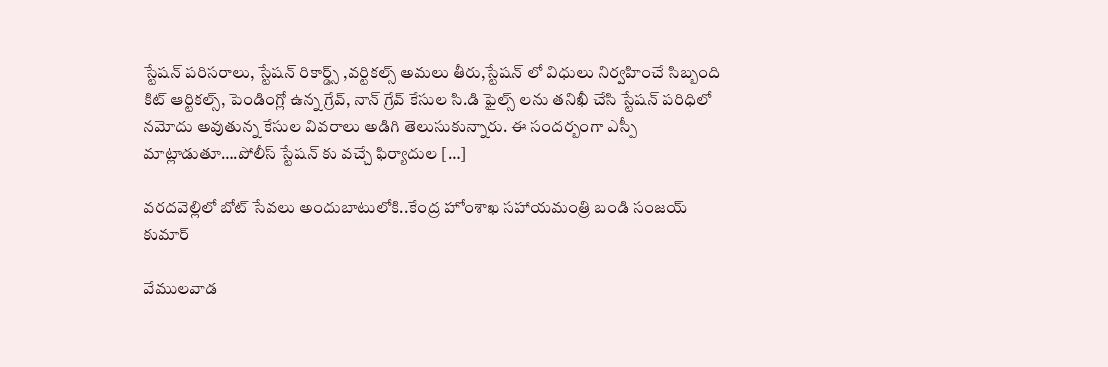స్టేషన్ పరిసరాలు, స్టేషన్ రికార్డ్స్ ,వర్టికల్స్ అమలు తీరు,స్టేషన్ లో విధులు నిర్వహించే సిబ్బంది కిట్ ఆర్టికల్స్, పెండింగ్లో ఉన్న గ్రేవ్, నాన్ గ్రేవ్ కేసుల సి.డి ఫైల్స్ లను తనిఖీ చేసి స్టేషన్ పరిధిలో నమోదు అవుతున్న కేసుల వివరాలు అడిగి తెలుసుకున్నారు. ఈ సందర్బంగా ఎస్పీ మాట్లాడుతూ….పోలీస్ స్టేషన్ కు వచ్చే ఫిర్యాదుల […]

వరదవెల్లిలో బోట్ సేవలు అందుబాటులోకి..కేంద్ర హోంశాఖ సహాయమంత్రి బండి సంజయ్ కుమార్

వేములవాడ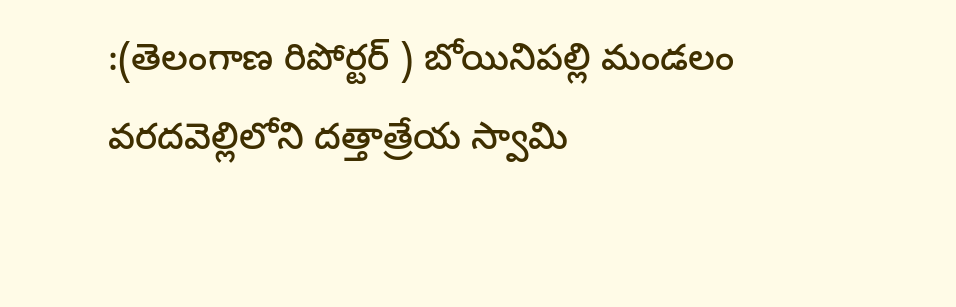:(తెలంగాణ రిపోర్టర్ ) బోయినిపల్లి మండలం వరదవెల్లిలోని దత్తాత్రేయ స్వామి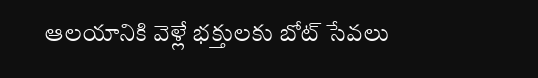ఆలయానికి వెళ్లే భక్తులకు బోట్ సేవలు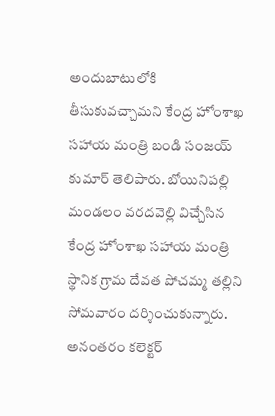అందుబాటులోకి తీసుకువచ్చామని కేంద్ర హోంశాఖ సహాయ మంత్రి బండి సంజయ్ కుమార్ తెలిపారు. బోయినిపల్లి మండలం వరదవెల్లి విచ్చేసిన కేంద్ర హోంశాఖ సహాయ మంత్రి స్థానిక గ్రామ దేవత పోచమ్మ తల్లిని సోమవారం దర్శించుకున్నారు. అనంతరం కలెక్టర్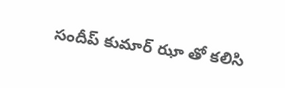సందీప్ కుమార్ ఝా తో కలిసి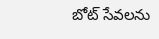బోట్ సేవలను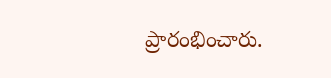ప్రారంభించారు.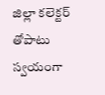జిల్లా కలెక్టర్ తోపాటు స్వయంగా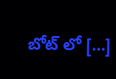బోట్ లో […]